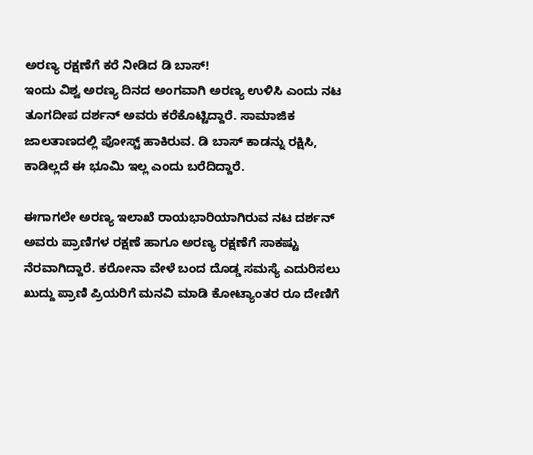ಅರಣ್ಯ ರಕ್ಷಣೆಗೆ ಕರೆ ನೀಡಿದ ಡಿ ಬಾಸ್!
ಇಂದು ವಿಶ್ವ ಅರಣ್ಯ ದಿನದ ಅಂಗವಾಗಿ ಅರಣ್ಯ ಉಳಿಸಿ ಎಂದು ನಟ ತೂಗದೀಪ ದರ್ಶನ್ ಅವರು ಕರೆಕೊಟ್ಟಿದ್ದಾರೆ. ಸಾಮಾಜಿಕ ಜಾಲತಾಣದಲ್ಲಿ ಪೋಸ್ಟ್ ಹಾಕಿರುವ. ಡಿ ಬಾಸ್ ಕಾಡನ್ನು ರಕ್ಷಿಸಿ, ಕಾಡಿಲ್ಲದೆ ಈ ಭೂಮಿ ಇಲ್ಲ ಎಂದು ಬರೆದಿದ್ದಾರೆ.

ಈಗಾಗಲೇ ಅರಣ್ಯ ಇಲಾಖೆ ರಾಯಭಾರಿಯಾಗಿರುವ ನಟ ದರ್ಶನ್ ಅವರು ಪ್ರಾಣಿಗಳ ರಕ್ಷಣೆ ಹಾಗೂ ಅರಣ್ಯ ರಕ್ಷಣೆಗೆ ಸಾಕಷ್ಟು ನೆರವಾಗಿದ್ದಾರೆ. ಕರೋನಾ ವೇಳೆ ಬಂದ ದೊಡ್ಡ ಸಮಸ್ಯೆ ಎದುರಿಸಲು ಖುದ್ದು ಪ್ರಾಣಿ ಪ್ರಿಯರಿಗೆ ಮನವಿ ಮಾಡಿ ಕೋಟ್ಯಾಂತರ ರೂ ದೇಣಿಗೆ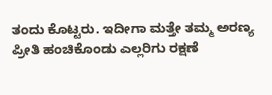ತಂದು ಕೊಟ್ಟರು. ಇದೀಗಾ ಮತ್ತೇ ತಮ್ಮ ಅರಣ್ಯ ಪ್ರೀತಿ ಹಂಚಿಕೊಂಡು ಎಲ್ಲರಿಗು ರಕ್ಷಣೆ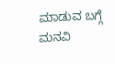ಮಾಡುವ ಬಗ್ಗೆ ಮನವಿ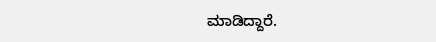ಮಾಡಿದ್ದಾರೆ.